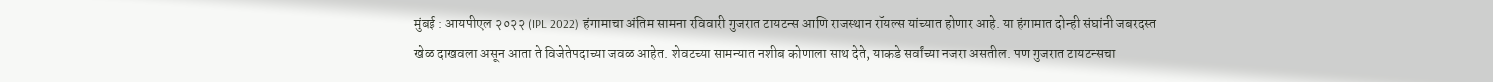मुंबई : आयपीएल २०२२ (IPL 2022) हंगामाचा अंतिम सामना रविवारी गुजरात टायटन्स आणि राजस्थान रॉयल्स यांच्यात होणार आहे. या हंगामात दोन्ही संघांनी जबरदस्त खेळ दाखवला असून आता ते विजेतेपदाच्या जवळ आहेत. शेवटच्या सामन्यात नशीब कोणाला साथ देते, याकडे सर्वांच्या नजरा असतील. पण गुजरात टायटन्सचा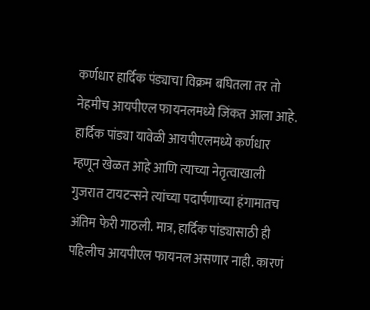कर्णधार हार्दिक पंड्याचा विक्रम बघितला तर तो नेहमीच आयपीएल फायनलमध्ये जिंकत आला आहे.
हार्दिक पांड्या यावेळी आयपीएलमध्ये कर्णधार म्हणून खेळत आहे आणि त्याच्या नेतृत्वाखाली गुजरात टायटन्सने त्यांच्या पदार्पणाच्या हंगामातच अंतिम फेरी गाठली. मात्र, हार्दिक पांड्यासाठी ही पहिलीच आयपीएल फायनल असणार नाही. कारणं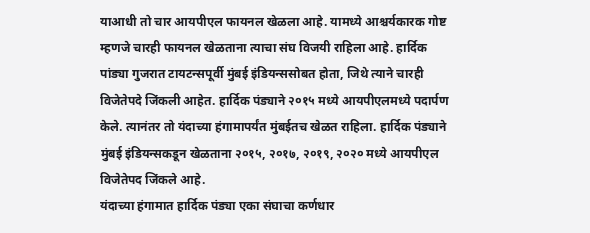याआधी तो चार आयपीएल फायनल खेळला आहे. यामध्ये आश्चर्यकारक गोष्ट म्हणजे चारही फायनल खेळताना त्याचा संघ विजयी राहिला आहे. हार्दिक पांड्या गुजरात टायटन्सपूर्वी मुंबई इंडियन्ससोबत होता, जिथे त्याने चारही विजेतेपदे जिंकली आहेत. हार्दिक पंड्याने २०१५ मध्ये आयपीएलमध्ये पदार्पण केले. त्यानंतर तो यंदाच्या हंगामापर्यंत मुंबईतच खेळत राहिला. हार्दिक पंड्याने मुंबई इंडियन्सकडून खेळताना २०१५, २०१७, २०१९, २०२० मध्ये आयपीएल विजेतेपद जिंकले आहे.
यंदाच्या हंगामात हार्दिक पंड्या एका संघाचा कर्णधार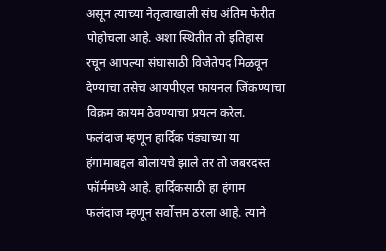असून त्याच्या नेतृत्वाखाली संघ अंतिम फेरीत पोहोचला आहे. अशा स्थितीत तो इतिहास रचून आपल्या संघासाठी विजेतेपद मिळवून देण्याचा तसेच आयपीएल फायनल जिंकण्याचा विक्रम कायम ठेवण्याचा प्रयत्न करेल.
फलंदाज म्हणून हार्दिक पंड्याच्या या हंगामाबद्दल बोलायचे झाले तर तो जबरदस्त फॉर्ममध्ये आहे. हार्दिकसाठी हा हंगाम फलंदाज म्हणून सर्वोत्तम ठरला आहे. त्याने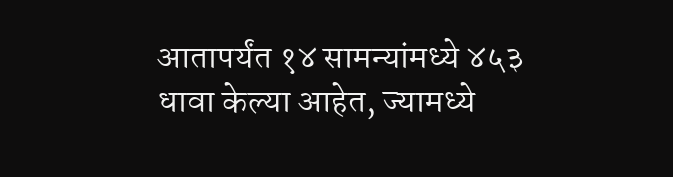आतापर्यंत १४ सामन्यांमध्ये ४५३ धावा केल्या आहेत, ज्यामध्ये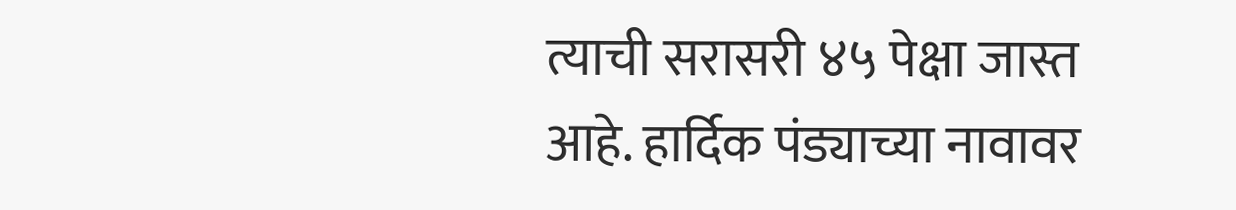त्याची सरासरी ४५ पेक्षा जास्त आहे. हार्दिक पंड्याच्या नावावर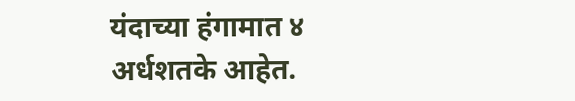यंदाच्या हंगामात ४ अर्धशतके आहेत.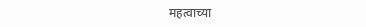महत्वाच्या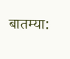बातम्या: